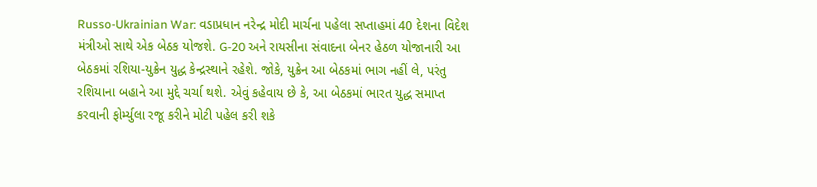Russo-Ukrainian War: વડાપ્રધાન નરેન્દ્ર મોદી માર્ચના પહેલા સપ્તાહમાં 40 દેશના વિદેશ મંત્રીઓ સાથે એક બેઠક યોજશે. G-20 અને રાયસીના સંવાદના બેનર હેઠળ યોજાનારી આ બેઠકમાં રશિયા-યુક્રેન યુદ્ધ કેન્દ્રસ્થાને રહેશે. જોકે, યુક્રેન આ બેઠકમાં ભાગ નહીં લે, પરંતુ રશિયાના બહાને આ મુદ્દે ચર્ચા થશે. એવું કહેવાય છે કે, આ બેઠકમાં ભારત યુદ્ધ સમાપ્ત કરવાની ફોર્મ્યુલા રજૂ કરીને મોટી પહેલ કરી શકે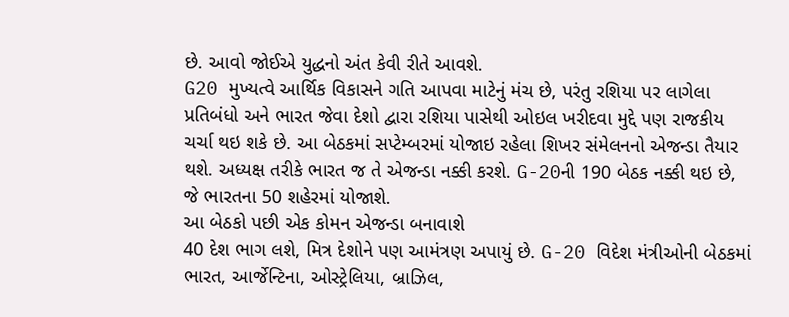છે. આવો જોઈએ યુદ્ધનો અંત કેવી રીતે આવશે.
G20 મુખ્યત્વે આર્થિક વિકાસને ગતિ આપવા માટેનું મંચ છે, પરંતુ રશિયા પર લાગેલા પ્રતિબંધો અને ભારત જેવા દેશો દ્વારા રશિયા પાસેથી ઓઇલ ખરીદવા મુદ્દે પણ રાજકીય ચર્ચા થઇ શકે છે. આ બેઠકમાં સપ્ટેમ્બરમાં યોજાઇ રહેલા શિખર સંમેલનનો એજન્ડા તૈયાર થશે. અધ્યક્ષ તરીકે ભારત જ તે એજન્ડા નક્કી કરશે. G-20ની 190 બેઠક નક્કી થઇ છે, જે ભારતના 50 શહેરમાં યોજાશે.
આ બેઠકો પછી એક કોમન એજન્ડા બનાવાશે
40 દેશ ભાગ લશે, મિત્ર દેશોને પણ આમંત્રણ અપાયું છે. G-20 વિદેશ મંત્રીઓની બેઠકમાં ભારત, આર્જેન્ટિના, ઓસ્ટ્રેલિયા, બ્રાઝિલ,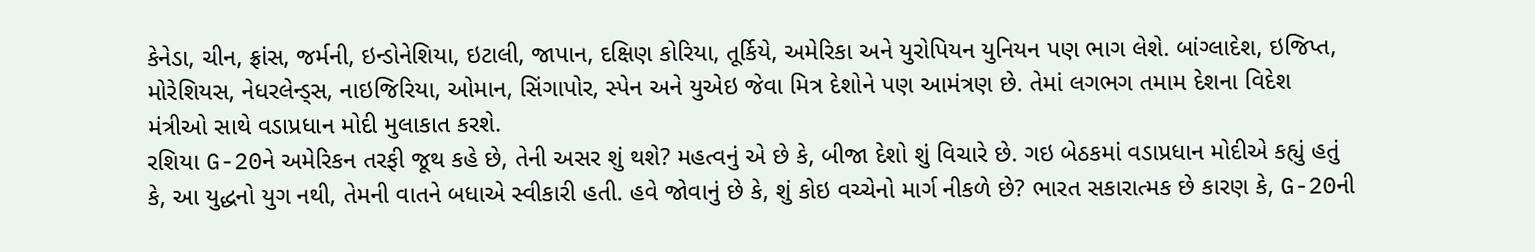કેનેડા, ચીન, ફ્રાંસ, જર્મની, ઇન્ડોનેશિયા, ઇટાલી, જાપાન, દક્ષિણ કોરિયા, તૂર્કિયે, અમેરિકા અને યુરોપિયન યુનિયન પણ ભાગ લેશે. બાંગ્લાદેશ, ઇજિપ્ત, મોરેશિયસ, નેધરલેન્ડ્સ, નાઇજિરિયા, ઓમાન, સિંગાપોર, સ્પેન અને યુએઇ જેવા મિત્ર દેશોને પણ આમંત્રણ છે. તેમાં લગભગ તમામ દેશના વિદેશ મંત્રીઓ સાથે વડાપ્રધાન મોદી મુલાકાત કરશે.
રશિયા G-20ને અમેરિકન તરફી જૂથ કહે છે, તેની અસર શું થશે? મહત્વનું એ છે કે, બીજા દેશો શું વિચારે છે. ગઇ બેઠકમાં વડાપ્રધાન મોદીએ કહ્યું હતું કે, આ યુદ્ધનો યુગ નથી, તેમની વાતને બધાએ સ્વીકારી હતી. હવે જોવાનું છે કે, શું કોઇ વચ્ચેનો માર્ગ નીકળે છે? ભારત સકારાત્મક છે કારણ કે, G-20ની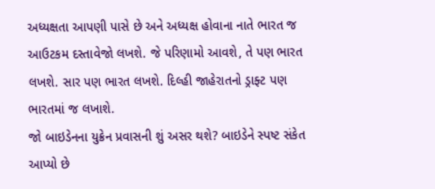અધ્યક્ષતા આપણી પાસે છે અને અધ્યક્ષ હોવાના નાતે ભારત જ આઉટકમ દસ્તાવેજો લખશે. જે પરિણામો આવશે, તે પણ ભારત લખશે. સાર પણ ભારત લખશે. દિલ્હી જાહેરાતનો ડ્રાફ્ટ પણ ભારતમાં જ લખાશે.
જો બાઇડેનના યુક્રેન પ્રવાસની શું અસર થશે? બાઇડેને સ્પષ્ટ સંકેત આપ્યો છે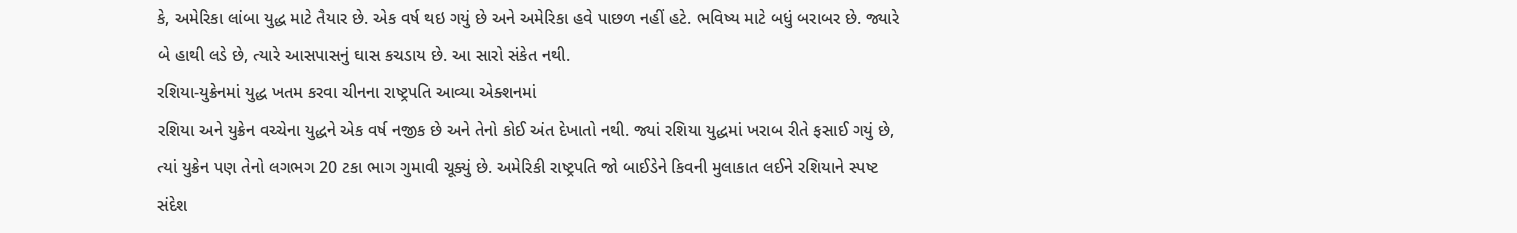કે, અમેરિકા લાંબા યુદ્ધ માટે તૈયાર છે. એક વર્ષ થઇ ગયું છે અને અમેરિકા હવે પાછળ નહીં હટે. ભવિષ્ય માટે બધું બરાબર છે. જ્યારે બે હાથી લડે છે, ત્યારે આસપાસનું ઘાસ કચડાય છે. આ સારો સંકેત નથી.
રશિયા-યુક્રેનમાં યુદ્ધ ખતમ કરવા ચીનના રાષ્ટ્રપતિ આવ્યા એક્શનમાં
રશિયા અને યુક્રેન વચ્ચેના યુદ્ધને એક વર્ષ નજીક છે અને તેનો કોઈ અંત દેખાતો નથી. જ્યાં રશિયા યુદ્ધમાં ખરાબ રીતે ફસાઈ ગયું છે, ત્યાં યુક્રેન પણ તેનો લગભગ 20 ટકા ભાગ ગુમાવી ચૂક્યું છે. અમેરિકી રાષ્ટ્રપતિ જો બાઈડેને કિવની મુલાકાત લઈને રશિયાને સ્પષ્ટ સંદેશ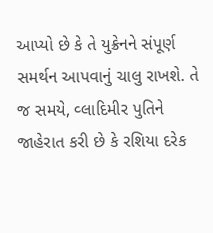આપ્યો છે કે તે યુક્રેનને સંપૂર્ણ સમર્થન આપવાનું ચાલુ રાખશે. તે જ સમયે, વ્લાદિમીર પુતિને જાહેરાત કરી છે કે રશિયા દરેક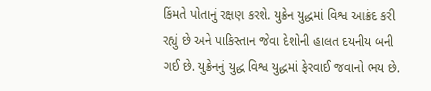કિંમતે પોતાનું રક્ષણ કરશે. યુક્રેન યુદ્ધમાં વિશ્વ આક્રંદ કરી રહ્યું છે અને પાકિસ્તાન જેવા દેશોની હાલત દયનીય બની ગઈ છે. યુક્રેનનું યુદ્ધ વિશ્વ યુદ્ધમાં ફેરવાઈ જવાનો ભય છે.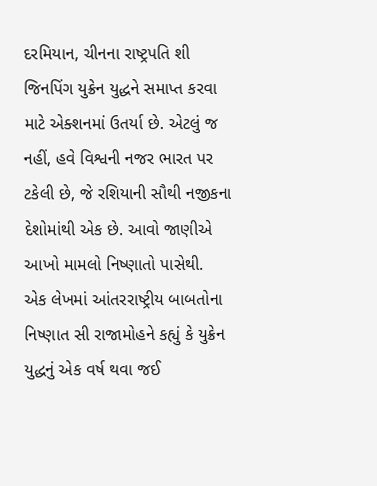દરમિયાન, ચીનના રાષ્ટ્રપતિ શી જિનપિંગ યુક્રેન યુદ્ધને સમાપ્ત કરવા માટે એક્શનમાં ઉતર્યા છે. એટલું જ નહીં, હવે વિશ્વની નજર ભારત પર ટકેલી છે, જે રશિયાની સૌથી નજીકના દેશોમાંથી એક છે. આવો જાણીએ આખો મામલો નિષ્ણાતો પાસેથી.
એક લેખમાં આંતરરાષ્ટ્રીય બાબતોના નિષ્ણાત સી રાજામોહને કહ્યું કે યુક્રેન યુદ્ધનું એક વર્ષ થવા જઈ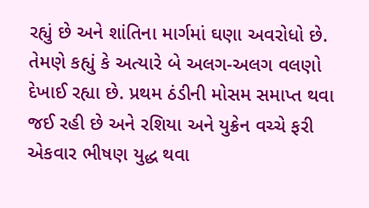રહ્યું છે અને શાંતિના માર્ગમાં ઘણા અવરોધો છે. તેમણે કહ્યું કે અત્યારે બે અલગ-અલગ વલણો દેખાઈ રહ્યા છે. પ્રથમ ઠંડીની મોસમ સમાપ્ત થવા જઈ રહી છે અને રશિયા અને યુક્રેન વચ્ચે ફરી એકવાર ભીષણ યુદ્ધ થવા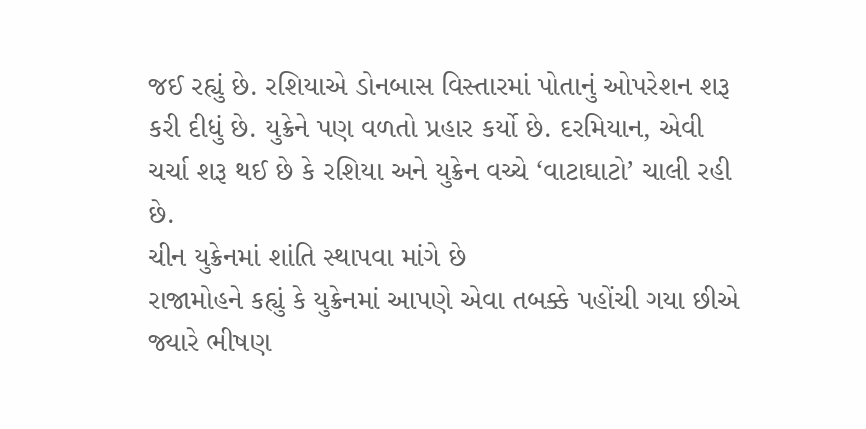જઈ રહ્યું છે. રશિયાએ ડોનબાસ વિસ્તારમાં પોતાનું ઓપરેશન શરૂ કરી દીધું છે. યુક્રેને પણ વળતો પ્રહાર કર્યો છે. દરમિયાન, એવી ચર્ચા શરૂ થઈ છે કે રશિયા અને યુક્રેન વચ્ચે ‘વાટાઘાટો’ ચાલી રહી છે.
ચીન યુક્રેનમાં શાંતિ સ્થાપવા માંગે છે
રાજામોહને કહ્યું કે યુક્રેનમાં આપણે એવા તબક્કે પહોંચી ગયા છીએ જ્યારે ભીષણ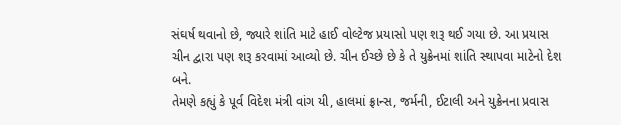સંઘર્ષ થવાનો છે, જ્યારે શાંતિ માટે હાઈ વોલ્ટેજ પ્રયાસો પણ શરૂ થઈ ગયા છે. આ પ્રયાસ ચીન દ્વારા પણ શરૂ કરવામાં આવ્યો છે. ચીન ઈચ્છે છે કે તે યુક્રેનમાં શાંતિ સ્થાપવા માટેનો દેશ બને.
તેમણે કહ્યું કે પૂર્વ વિદેશ મંત્રી વાંગ યી, હાલમાં ફ્રાન્સ, જર્મની, ઈટાલી અને યુક્રેનના પ્રવાસ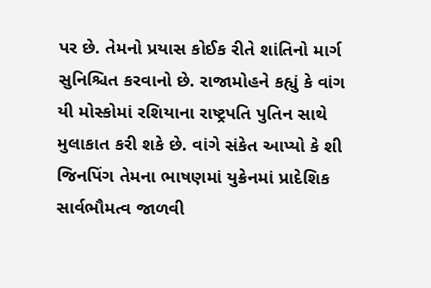પર છે. તેમનો પ્રયાસ કોઈક રીતે શાંતિનો માર્ગ સુનિશ્ચિત કરવાનો છે. રાજામોહને કહ્યું કે વાંગ યી મોસ્કોમાં રશિયાના રાષ્ટ્રપતિ પુતિન સાથે મુલાકાત કરી શકે છે. વાંગે સંકેત આપ્યો કે શી જિનપિંગ તેમના ભાષણમાં યુક્રેનમાં પ્રાદેશિક સાર્વભૌમત્વ જાળવી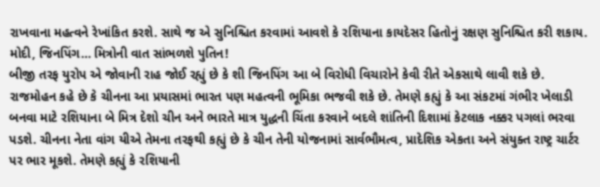રાખવાના મહત્વને રેખાંકિત કરશે. સાથે જ એ સુનિશ્ચિત કરવામાં આવશે કે રશિયાના કાયદેસર હિતોનું રક્ષણ સુનિશ્ચિત કરી શકાય.
મોદી, જિનપિંગ… મિત્રોની વાત સાંભળશે પુતિન!
બીજી તરફ યુરોપ એ જોવાની રાહ જોઈ રહ્યું છે કે શી જિનપિંગ આ બે વિરોધી વિચારોને કેવી રીતે એકસાથે લાવી શકે છે. રાજમોહન કહે છે કે ચીનના આ પ્રયાસમાં ભારત પણ મહત્વની ભૂમિકા ભજવી શકે છે. તેમણે કહ્યું કે આ સંકટમાં ગંભીર ખેલાડી બનવા માટે રશિયાના બે મિત્ર દેશો ચીન અને ભારતે માત્ર યુદ્ધની ચિંતા કરવાને બદલે શાંતિની દિશામાં કેટલાક નક્કર પગલાં ભરવા પડશે. ચીનના નેતા વાંગ યીએ તેમના તરફથી કહ્યું છે કે ચીન તેની યોજનામાં સાર્વભૌમત્વ, પ્રાદેશિક એકતા અને સંયુક્ત રાષ્ટ્ર ચાર્ટર પર ભાર મૂકશે. તેમણે કહ્યું કે રશિયાની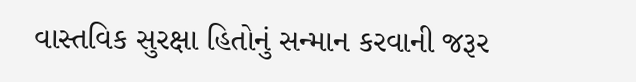વાસ્તવિક સુરક્ષા હિતોનું સન્માન કરવાની જરૂર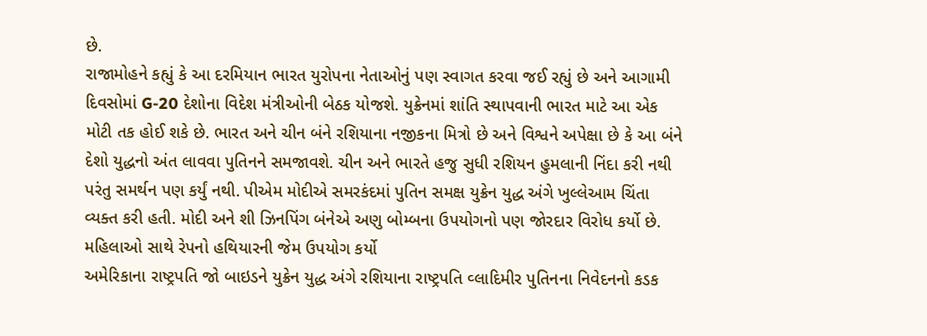છે.
રાજામોહને કહ્યું કે આ દરમિયાન ભારત યુરોપના નેતાઓનું પણ સ્વાગત કરવા જઈ રહ્યું છે અને આગામી દિવસોમાં G-20 દેશોના વિદેશ મંત્રીઓની બેઠક યોજશે. યુક્રેનમાં શાંતિ સ્થાપવાની ભારત માટે આ એક મોટી તક હોઈ શકે છે. ભારત અને ચીન બંને રશિયાના નજીકના મિત્રો છે અને વિશ્વને અપેક્ષા છે કે આ બંને દેશો યુદ્ધનો અંત લાવવા પુતિનને સમજાવશે. ચીન અને ભારતે હજુ સુધી રશિયન હુમલાની નિંદા કરી નથી પરંતુ સમર્થન પણ કર્યું નથી. પીએમ મોદીએ સમરકંદમાં પુતિન સમક્ષ યુક્રેન યુદ્ધ અંગે ખુલ્લેઆમ ચિંતા વ્યક્ત કરી હતી. મોદી અને શી ઝિનપિંગ બંનેએ અણુ બોમ્બના ઉપયોગનો પણ જોરદાર વિરોધ કર્યો છે.
મહિલાઓ સાથે રેપનો હથિયારની જેમ ઉપયોગ કર્યો
અમેરિકાના રાષ્ટ્રપતિ જો બાઇડને યુક્રેન યુદ્ધ અંગે રશિયાના રાષ્ટ્રપતિ વ્લાદિમીર પુતિનના નિવેદનનો કડક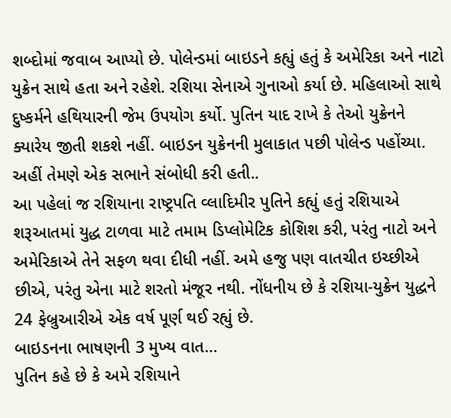શબ્દોમાં જવાબ આપ્યો છે. પોલેન્ડમાં બાઇડને કહ્યું હતું કે અમેરિકા અને નાટો યુક્રેન સાથે હતા અને રહેશે. રશિયા સેનાએ ગુનાઓ કર્યા છે. મહિલાઓ સાથે દુષ્કર્મને હથિયારની જેમ ઉપયોગ કર્યો. પુતિન યાદ રાખે કે તેઓ યુક્રેનને ક્યારેય જીતી શકશે નહીં. બાઇડન યુક્રેનની મુલાકાત પછી પોલેન્ડ પહોંચ્યા. અહીં તેમણે એક સભાને સંબોધી કરી હતી..
આ પહેલાં જ રશિયાના રાષ્ટ્રપતિ વ્લાદિમીર પુતિને કહ્યું હતું રશિયાએ શરૂઆતમાં યુદ્ધ ટાળવા માટે તમામ ડિપ્લોમેટિક કોશિશ કરી, પરંતુ નાટો અને અમેરિકાએ તેને સફળ થવા દીધી નહીં. અમે હજુ પણ વાતચીત ઇચ્છીએ છીએ, પરંતુ એના માટે શરતો મંજૂર નથી. નોંધનીય છે કે રશિયા-યુક્રેન યુદ્ધને 24 ફેબ્રુઆરીએ એક વર્ષ પૂર્ણ થઈ રહ્યું છે.
બાઇડનના ભાષણની 3 મુખ્ય વાત…
પુતિન કહે છે કે અમે રશિયાને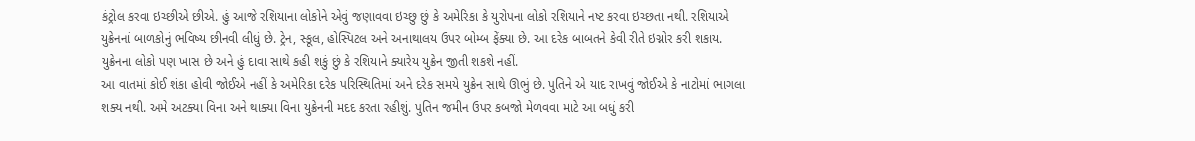કંટ્રોલ કરવા ઇચ્છીએ છીએ. હું આજે રશિયાના લોકોને એવું જણાવવા ઇચ્છુ છું કે અમેરિકા કે યુરોપના લોકો રશિયાને નષ્ટ કરવા ઇચ્છતા નથી. રશિયાએ યુક્રેનનાં બાળકોનું ભવિષ્ય છીનવી લીધું છે. ટ્રેન, સ્કૂલ, હોસ્પિટલ અને અનાથાલય ઉપર બોમ્બ ફેંક્યા છે. આ દરેક બાબતને કેવી રીતે ઇગ્નોર કરી શકાય. યુક્રેનના લોકો પણ ખાસ છે અને હું દાવા સાથે કહી શકું છું કે રશિયાને ક્યારેય યુક્રેન જીતી શકશે નહીં.
આ વાતમાં કોઈ શંકા હોવી જોઈએ નહીં કે અમેરિકા દરેક પરિસ્થિતિમાં અને દરેક સમયે યુક્રેન સાથે ઊભું છે. પુતિને એ યાદ રાખવું જોઈએ કે નાટોમાં ભાગલા શક્ય નથી. અમે અટક્યા વિના અને થાક્યા વિના યુક્રેનની મદદ કરતા રહીશું. પુતિન જમીન ઉપર કબજો મેળવવા માટે આ બધું કરી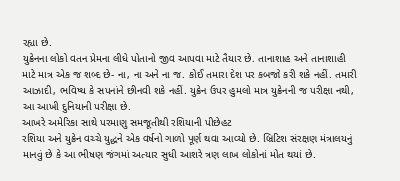રહ્યા છે.
યુક્રેનના લોકો વતન પ્રેમના લીધે પોતાનો જીવ આપવા માટે તૈયાર છે. તાનાશાહ અને તાનાશાહી માટે માત્ર એક જ શબ્દ છે- ના, ના અને ના જ. કોઈ તમારા દેશ પર કબજો કરી શકે નહીં. તમારી આઝાદી, ભવિષ્ય કે સપનાંને છીનવી શકે નહીં. યુક્રેન ઉપર હુમલો માત્ર યુક્રેનની જ પરીક્ષા નથી, આ આખી દુનિયાની પરીક્ષા છે.
આખરે અમેરિકા સાથે પરમાણુ સમજૂતીથી રશિયાની પીછેહટ
રશિયા અને યુક્રેન વચ્ચે યુદ્ધને એક વર્ષનો ગાળો પૂર્ણ થવા આવ્યો છે. બ્રિટિશ સંરક્ષણ મંત્રાલયનું માનવું છે કે આ ભીષણ જંગમાં અત્યાર સુધી આશરે ત્રણ લાખ લોકોનાં મોત થયાં છે.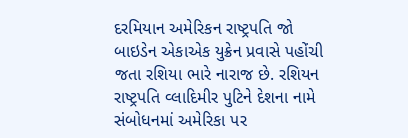દરમિયાન અમેરિકન રાષ્ટ્રપતિ જો બાઇડેન એકાએક યુક્રેન પ્રવાસે પહોંચી જતા રશિયા ભારે નારાજ છે. રશિયન રાષ્ટ્રપતિ વ્લાદિમીર પુટિને દેશના નામે સંબોધનમાં અમેરિકા પર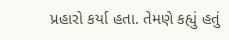પ્રહારો કર્યા હતા. તેમણે કહ્યું હતું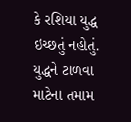કે રશિયા યુદ્ધ ઇચ્છતું નહોતું. યુદ્ધને ટાળવા માટેના તમામ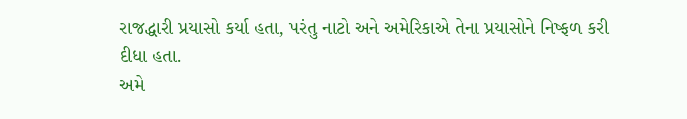રાજદ્ધારી પ્રયાસો કર્યા હતા, પરંતુ નાટો અને અમેરિકાએ તેના પ્રયાસોને નિષ્ફળ કરી દીધા હતા.
અમે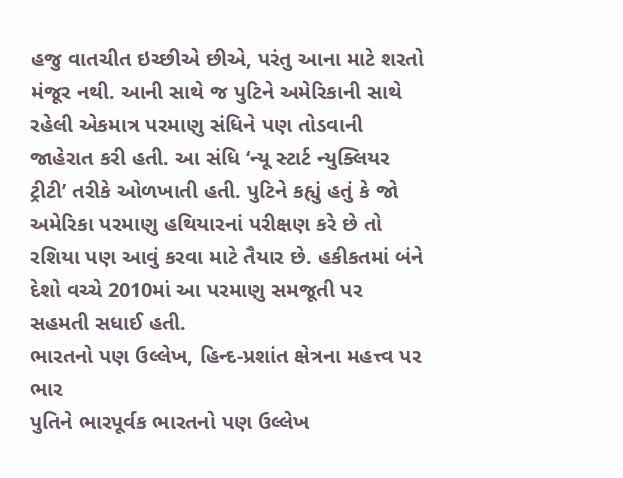હજુ વાતચીત ઇચ્છીએ છીએ, પરંતુ આના માટે શરતો મંજૂર નથી. આની સાથે જ પુટિને અમેરિકાની સાથે રહેલી એકમાત્ર પરમાણુ સંધિને પણ તોડવાની જાહેરાત કરી હતી. આ સંધિ ‘ન્યૂ સ્ટાર્ટ ન્યુક્લિયર ટ્રીટી’ તરીકે ઓળખાતી હતી. પુટિને કહ્યું હતું કે જો અમેરિકા પરમાણુ હથિયારનાં પરીક્ષણ કરે છે તો રશિયા પણ આવું કરવા માટે તૈયાર છે. હકીકતમાં બંને દેશો વચ્ચે 2010માં આ પરમાણુ સમજૂતી પર સહમતી સધાઈ હતી.
ભારતનો પણ ઉલ્લેખ, હિન્દ-પ્રશાંત ક્ષેત્રના મહત્ત્વ પર ભાર
પુતિને ભારપૂર્વક ભારતનો પણ ઉલ્લેખ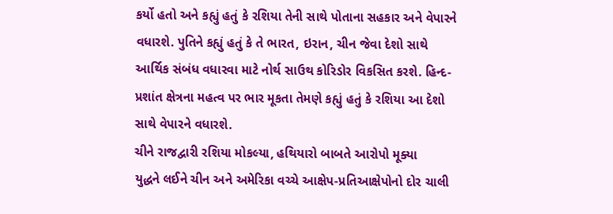કર્યો હતો અને કહ્યું હતું કે રશિયા તેની સાથે પોતાના સહકાર અને વેપારને વધારશે. પુતિને કહ્યું હતું કે તે ભારત, ઇરાન, ચીન જેવા દેશો સાથે આર્થિક સંબંધ વધારવા માટે નોર્થ સાઉથ કોરિડોર વિકસિત કરશે. હિન્દ-પ્રશાંત ક્ષેત્રના મહત્વ પર ભાર મૂકતા તેમણે કહ્યું હતું કે રશિયા આ દેશો સાથે વેપારને વધારશે.
ચીને રાજદ્વારી રશિયા મોકલ્યા, હથિયારો બાબતે આરોપો મૂક્યા
યુદ્ધને લઈને ચીન અને અમેરિકા વચ્ચે આક્ષેપ-પ્રતિઆક્ષેપોનો દોર ચાલી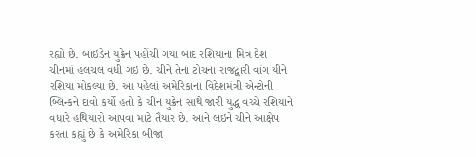રહ્યો છે. બાઇડેન યુક્રેન પહોંચી ગયા બાદ રશિયાના મિત્ર દેશ ચીનમાં હલચલ વધી ગઇ છે. ચીને તેના ટોચના રાજદ્વારી વાંગ યીને રશિયા મોકલ્યા છે. આ પહેલાં અમેરિકાના વિદેશમંત્રી એન્ટોની બ્લિન્કને દાવો કર્યો હતો કે ચીન યુક્રેન સાથે જારી યુદ્ધ વચ્ચે રશિયાને વધારે હથિયારો આપવા માટે તૈયાર છે. આને લઇને ચીને આક્ષેપ કરતા કહ્યું છે કે અમેરિકા બીજા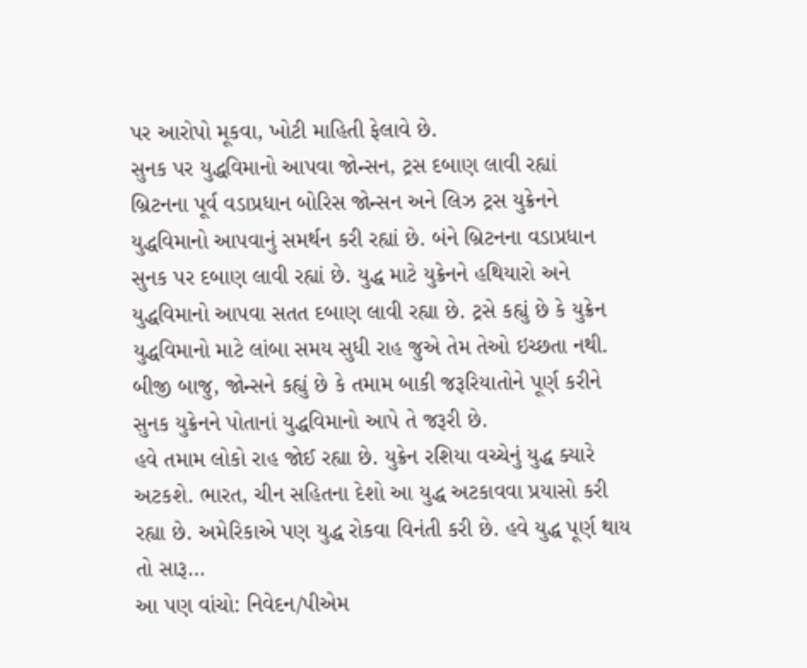પર આરોપો મૂકવા, ખોટી માહિતી ફેલાવે છે.
સુનક પર યુદ્ધવિમાનો આપવા જોન્સન, ટ્રસ દબાણ લાવી રહ્યાં
બ્રિટનના પૂર્વ વડાપ્રધાન બોરિસ જોન્સન અને લિઝ ટ્રસ યુક્રેનને યુદ્ધવિમાનો આપવાનું સમર્થન કરી રહ્યાં છે. બંને બ્રિટનના વડાપ્રધાન સુનક પર દબાણ લાવી રહ્યાં છે. યુદ્ધ માટે યુક્રેનને હથિયારો અને યુદ્ધવિમાનો આપવા સતત દબાણ લાવી રહ્યા છે. ટ્રસે કહ્યું છે કે યુક્રેન યુદ્ધવિમાનો માટે લાંબા સમય સુધી રાહ જુએ તેમ તેઓ ઇચ્છતા નથી. બીજી બાજુ, જોન્સને કહ્યું છે કે તમામ બાકી જરૂરિયાતોને પૂર્ણ કરીને સુનક યુક્રેનને પોતાનાં યુદ્ધવિમાનો આપે તે જરૂરી છે.
હવે તમામ લોકો રાહ જોઈ રહ્યા છે. યુક્રેન રશિયા વચ્ચેનું યુદ્ધ ક્યારે અટકશે. ભારત, ચીન સહિતના દેશો આ યુદ્ધ અટકાવવા પ્રયાસો કરી રહ્યા છે. અમેરિકાએ પણ યુદ્ધ રોકવા વિનંતી કરી છે. હવે યુદ્ધ પૂર્ણ થાય તો સારૂ…
આ પણ વાંચો: નિવેદન/પીએમ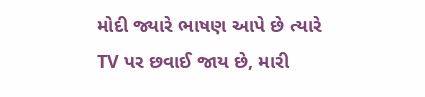મોદી જ્યારે ભાષણ આપે છે ત્યારે TV પર છવાઈ જાય છે, મારી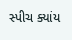સ્પીચ ક્યાંય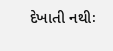દેખાતી નથીઃ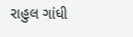રાહુલ ગાંધી